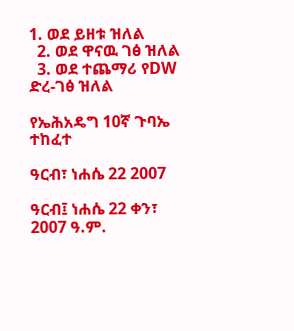1. ወደ ይዘቱ ዝለል
  2. ወደ ዋናዉ ገፅ ዝለል
  3. ወደ ተጨማሪ የDW ድረ-ገፅ ዝለል

የኤሕአዴግ 10ኛ ጉባኤ ተከፈተ

ዓርብ፣ ነሐሴ 22 2007

ዓርብ፤ ነሐሴ 22 ቀን፣ 2007 ዓ.ም.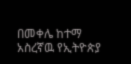በመቀሌ ከተማ አስረኛዉ የኢትዮጵያ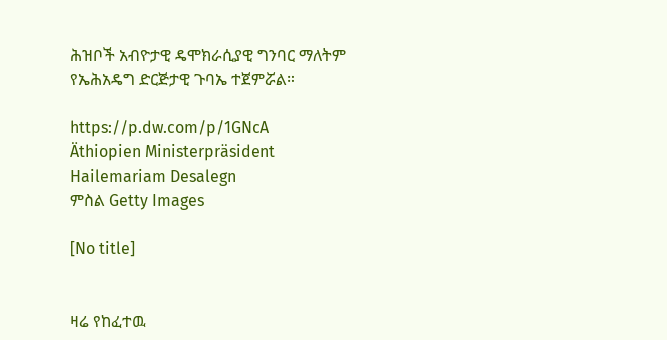ሕዝቦች አብዮታዊ ዴሞክራሲያዊ ግንባር ማለትም የኤሕአዴግ ድርጅታዊ ጉባኤ ተጀምሯል።

https://p.dw.com/p/1GNcA
Äthiopien Ministerpräsident Hailemariam Desalegn
ምስል Getty Images

[No title]


ዛሬ የከፈተዉ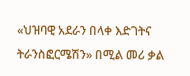«ህዝባዊ አደራን በላቀ እድገትና ትራንስፎርሜሽን» በሚል መሪ ቃል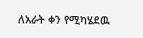ለአራት ቀን የሚካሄደዉ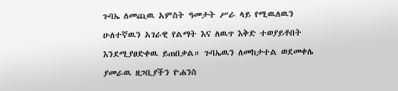ጉባኤ ለመጪዉ አምስት ዓመታት ሥራ ላይ የሚዉለዉን ሁለተኛዉን አገራዊ የልማት እና ለዉጥ እቅድ ተወያይቶበት እንደሚያፀድቀዉ ይጠበቃል። ጉባኤዉን ለመከታተል ወደመቀሌ ያመራዉ ዘጋቢያችን ዮሐንስ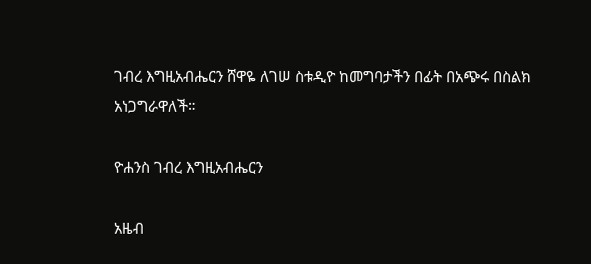ገብረ እግዚአብሔርን ሸዋዬ ለገሠ ስቱዲዮ ከመግባታችን በፊት በአጭሩ በስልክ አነጋግራዋለች።

ዮሐንስ ገብረ እግዚአብሔርን

አዜብ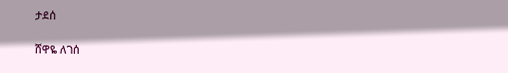ታደሰ

ሸዋዬ ለገሰ